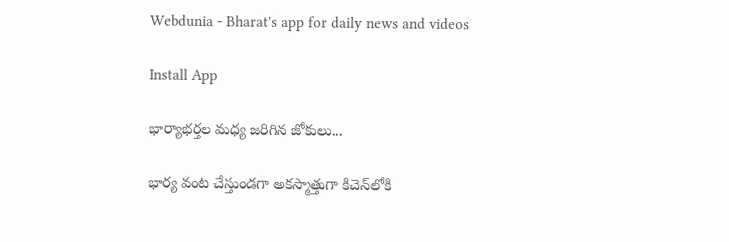Webdunia - Bharat's app for daily news and videos

Install App

భార్యాభర్తల మధ్య జరిగిన జోకులు...

భార్య వంట చేస్తుండగా అకస్మాత్తుగా కిచెన్‌లోకి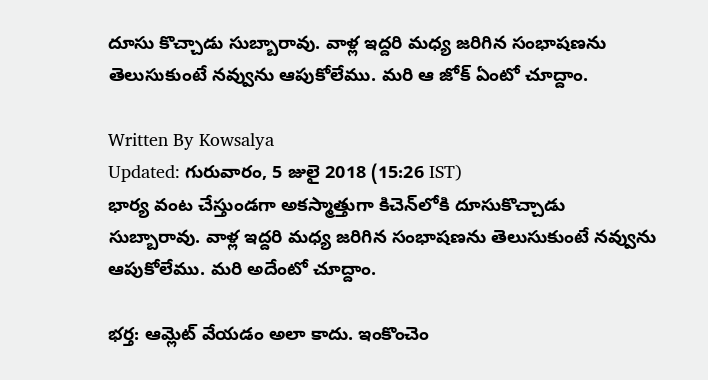దూసు కొచ్చాడు సుబ్బారావు. వాళ్ల ఇద్దరి మధ్య జరిగిన సంభాషణను తెలుసుకుంటే నవ్వును ఆపుకోలేము. మరి ఆ జోక్ ఏంటో చూద్దాం.

Written By Kowsalya
Updated: గురువారం, 5 జులై 2018 (15:26 IST)
భార్య వంట చేస్తుండగా అకస్మాత్తుగా కిచెన్‌లోకి దూసుకొచ్చాడు సుబ్బారావు. వాళ్ల ఇద్దరి మధ్య జరిగిన సంభాషణను తెలుసుకుంటే నవ్వును ఆపుకోలేము. మరి అదేంటో చూద్దాం.

భర్త: ఆమ్లెట్‌ వేయడం అలా కాదు. ఇంకొంచెం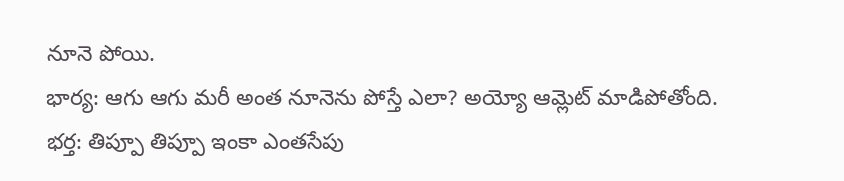నూనె పోయి.
భార్య: ఆగు ఆగు మరీ అంత నూనెను పోస్తే ఎలా? అయ్యో ఆమ్లెట్‌ మాడిపోతోంది.
భర్త: తిప్పూ తిప్పూ ఇంకా ఎంతసేపు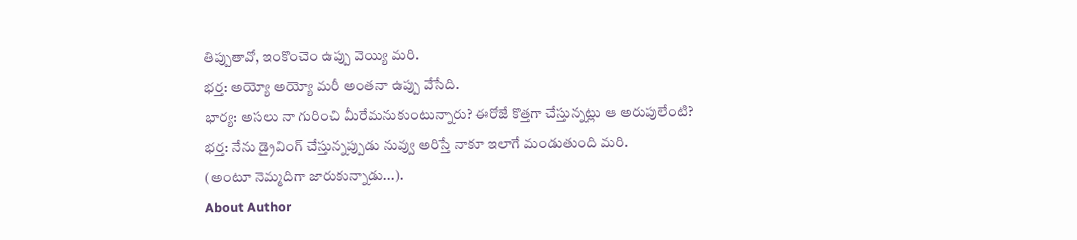తిప్పుతావో, ఇంకొంచెం ఉప్పు వెయ్యి మరి.
భర్త: అయ్యో అయ్యో మరీ అంతనా ఉప్పు వేసేది.
భార్య: అసలు నా గురించి మీరేమనుకుంటున్నారు? ఈరోజే కొత్తగా చేస్తున్నట్లు ఆ అరుపులేంటి?
భర్త: నేను డ్రైవింగ్‌ చేస్తున్నప్పుడు నువ్వు అరిస్తే నాకూ ఇలాగే మండుతుంది మరి.
(అంటూ నెమ్మదిగా జారుకున్నాడు...).
About Author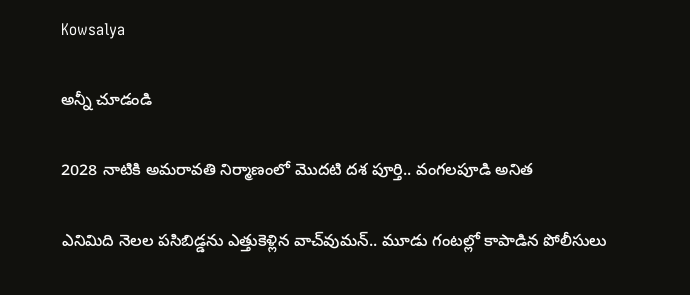Kowsalya

అన్నీ చూడండి

2028 నాటికి అమరావతి నిర్మాణంలో మొదటి దశ పూర్తి.. వంగలపూడి అనిత

ఎనిమిది నెలల పసిబిడ్డను ఎత్తుకెళ్లిన వాచ్‌వుమన్‌.. మూడు గంటల్లో కాపాడిన పోలీసులు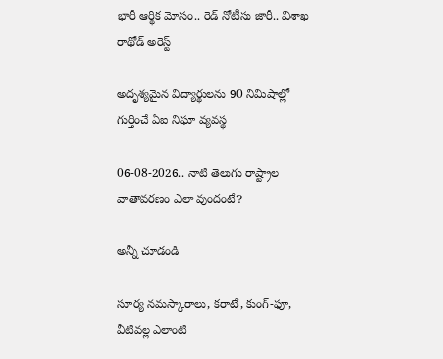భారీ ఆర్థిక మోసం.. రెడ్ నోటీసు జారీ.. విశాఖ రాథోడ్‌‌ అరెస్ట్

అదృశ్యమైన విద్యార్థులను 90 నిమిషాల్లో గుర్తించే ఏఐ నిఘా వ్యవస్థ

06-08-2026.. నాటి తెలుగు రాష్ట్రాల వాతావరణం ఎలా వుందంటే?

అన్నీ చూడండి

సూర్య నమస్కారాలు, కరాటే, కుంగ్-ఫూ, వీటివల్ల ఎలాంటి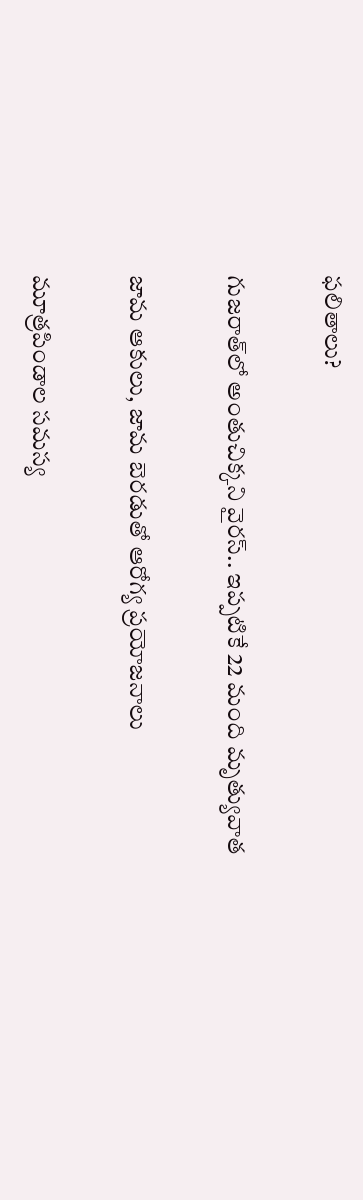ఫలితాలు?

గుజరాత్‌లో అంతుచిక్కని వైరస్.. ఇప్పటికే 22 మంది మృత్యువాత

జామ ఆకులు, జామ బెరడుతో ఆరోగ్య ప్రయోజనాలు

మూత్రపిండాల సమస్య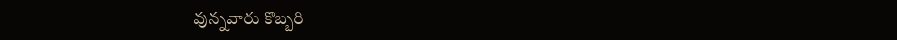వున్నవారు కొబ్బరి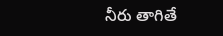నీరు తాగితే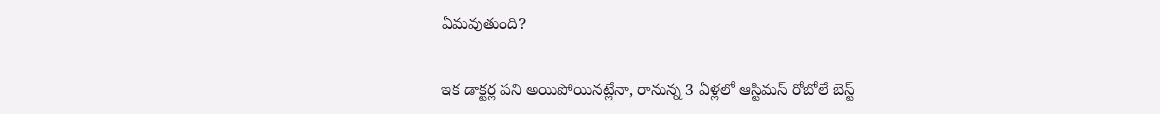ఏమవుతుంది?

ఇక డాక్టర్ల పని అయిపోయినట్లేనా, రానున్న 3 ఏళ్లలో ఆస్టిమస్ రోబోలే బెస్ట్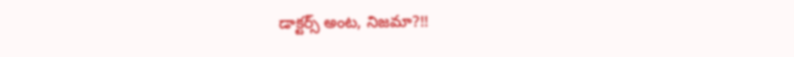డాక్టర్స్ అంట, నిజమా?!!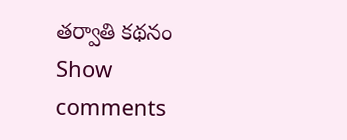తర్వాతి కథనం
Show comments